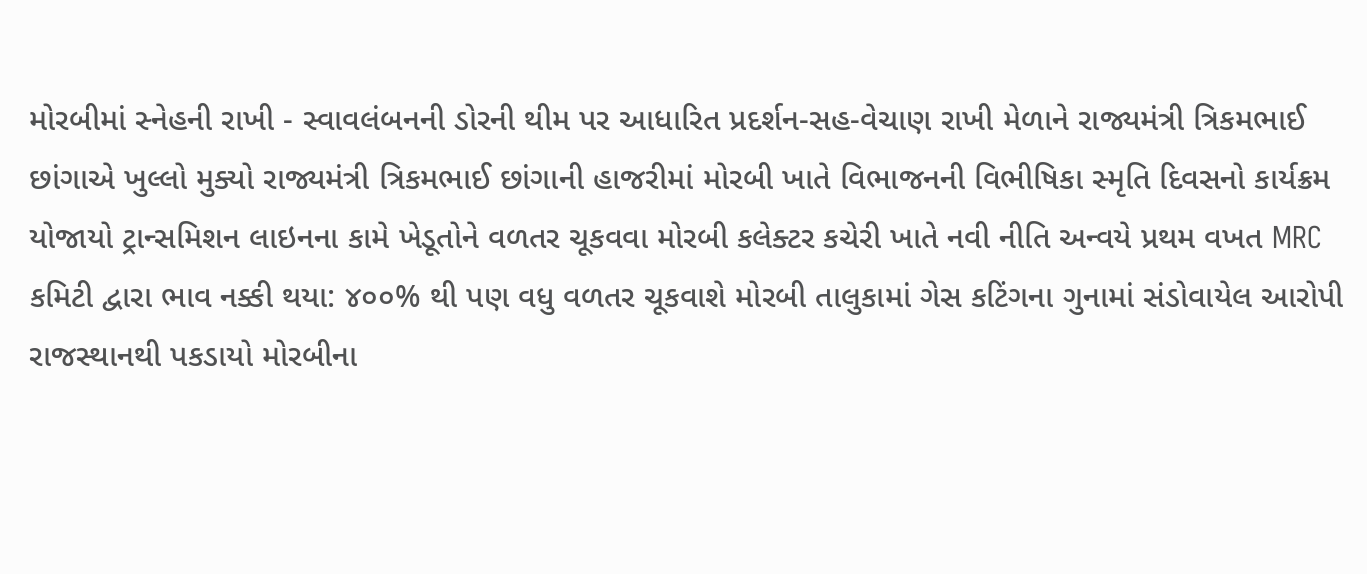મોરબીમાં સ્નેહની રાખી - સ્વાવલંબનની ડોરની થીમ પર આધારિત પ્રદર્શન-સહ-વેચાણ રાખી મેળાને રાજ્યમંત્રી ત્રિકમભાઈ છાંગાએ ખુલ્લો મુક્યો રાજ્યમંત્રી ત્રિકમભાઈ છાંગાની હાજરીમાં મોરબી ખાતે વિભાજનની વિભીષિકા સ્મૃતિ દિવસનો કાર્યક્રમ યોજાયો ટ્રાન્સમિશન લાઇનના કામે ખેડૂતોને વળતર ચૂકવવા મોરબી કલેક્ટર કચેરી ખાતે નવી નીતિ અન્વયે પ્રથમ વખત MRC કમિટી દ્વારા ભાવ નક્કી થયા: ૪૦૦% થી પણ વધુ વળતર ચૂકવાશે મોરબી તાલુકામાં ગેસ કટિંગના ગુનામાં સંડોવાયેલ આરોપી રાજસ્થાનથી પકડાયો મોરબીના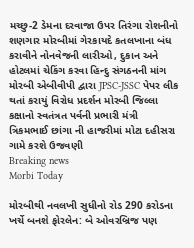મચ્છુ-2 ડેમના દરવાજા ઉપર તિરંગા રોશનીનો શણગાર મોરબીમાં ગેરકાયદે કતલખાના બંધ કરાવીને નોનવેજની લારીઓ, દુકાન અને હોટલમાં ચેકિંગ કરવા હિન્દુ સંગઠનની માંગ મોરબી એબીવીપી દ્વારા JPSC-JSSC પેપર લીક થતાં કરાયું વિરોધ પ્રદર્શન મોરબી જિલ્લા કક્ષાનો સ્વતંત્રત પર્વની પ્રભારી મંત્રી ત્રિકમભાઈ છાંગા ની હાજરીમાં મોટા દહીસરા ગામે કરશે ઉજવણી
Breaking news
Morbi Today

મોરબીથી નવલખી સુધીનો રોડ 290 કરોડના ખર્ચે બનશે ફોરલેન: બે ઓવરબ્રિજ પણ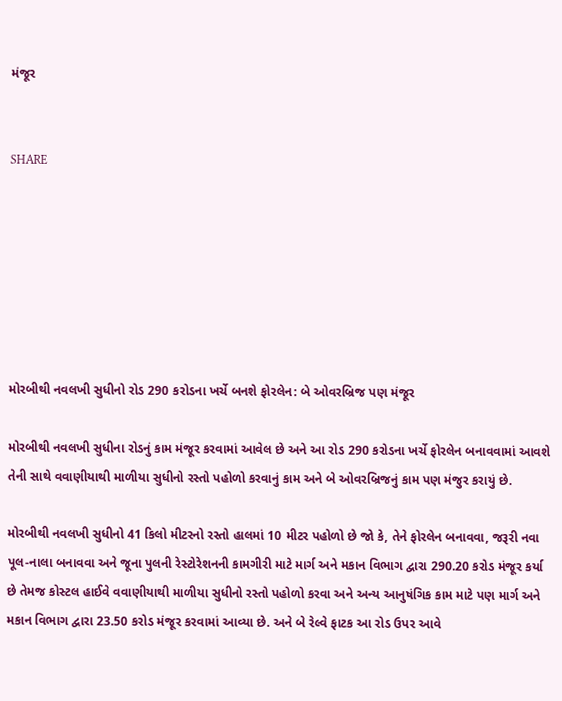મંજૂર


SHARE







મોરબીથી નવલખી સુધીનો રોડ 290 કરોડના ખર્ચે બનશે ફોરલેન: બે ઓવરબ્રિજ પણ મંજૂર

મોરબીથી નવલખી સુધીના રોડનું કામ મંજૂર કરવામાં આવેલ છે અને આ રોડ 290 કરોડના ખર્ચે ફોરલેન બનાવવામાં આવશે તેની સાથે વવાણીયાથી માળીયા સુધીનો રસ્તો પહોળો કરવાનું કામ અને બે ઓવરબ્રિજનું કામ પણ મંજુર કરાયું છે.

મોરબીથી નવલખી સુધીનો 41 કિલો મીટરનો રસ્તો હાલમાં 10 મીટર પહોળો છે જો કે, તેને ફોરલેન બનાવવા, જરૂરી નવા પૂલ-નાલા બનાવવા અને જૂના પુલની રેસ્ટોરેશનની કામગીરી માટે માર્ગ અને મકાન વિભાગ દ્વારા 290.20 કરોડ મંજૂર કર્યા છે તેમજ કોસ્ટલ હાઈવે વવાણીયાથી માળીયા સુધીનો રસ્તો પહોળો કરવા અને અન્ય આનુષંગિક કામ માટે પણ માર્ગ અને મકાન વિભાગ દ્વારા 23.50 કરોડ મંજૂર કરવામાં આવ્યા છે. અને બે રેલ્વે ફાટક આ રોડ ઉપર આવે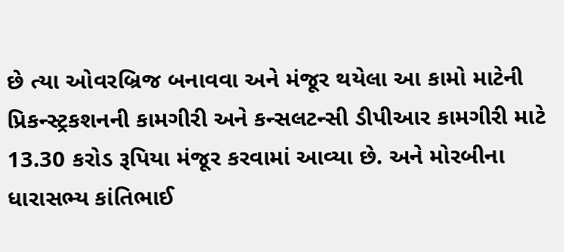છે ત્યા ઓવરબ્રિજ બનાવવા અને મંજૂર થયેલા આ કામો માટેની પ્રિકન્સ્ટ્રકશનની કામગીરી અને કન્સલટન્સી ડીપીઆર કામગીરી માટે 13.30 કરોડ રૂપિયા મંજૂર કરવામાં આવ્યા છે. અને મોરબીના ધારાસભ્ય કાંતિભાઈ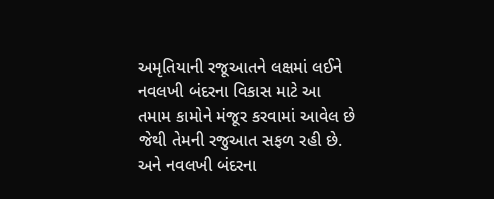અમૃતિયાની રજૂઆતને લક્ષમાં લઈને નવલખી બંદરના વિકાસ માટે આ તમામ કામોને મંજૂર કરવામાં આવેલ છે જેથી તેમની રજુઆત સફળ રહી છે. અને નવલખી બંદરના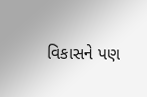વિકાસને પણ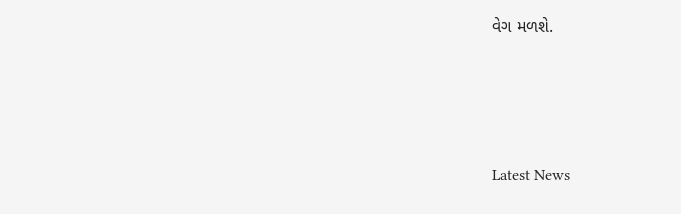વેગ મળશે.






Latest News